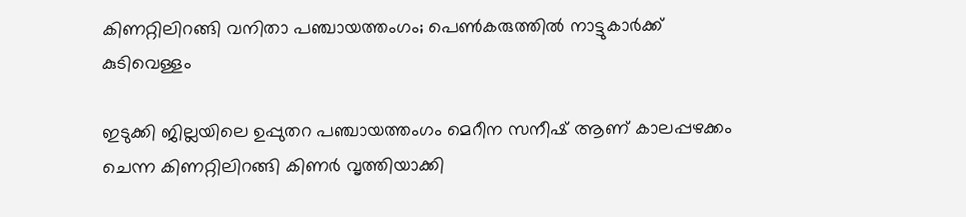കിണറ്റിലിറങ്ങി വനിതാ പഞ്ചായത്തംഗം; പെൺകരുത്തിൽ നാട്ടുകാർക്ക് കുടിവെള്ളം

ഇടുക്കി ജില്ലയിലെ ഉപ്പുതറ പഞ്ചായത്തംഗം മെറീന സനീഷ് ആണ് കാലപ്പഴക്കം ചെന്ന കിണറ്റിലിറങ്ങി കിണർ വൃത്തിയാക്കി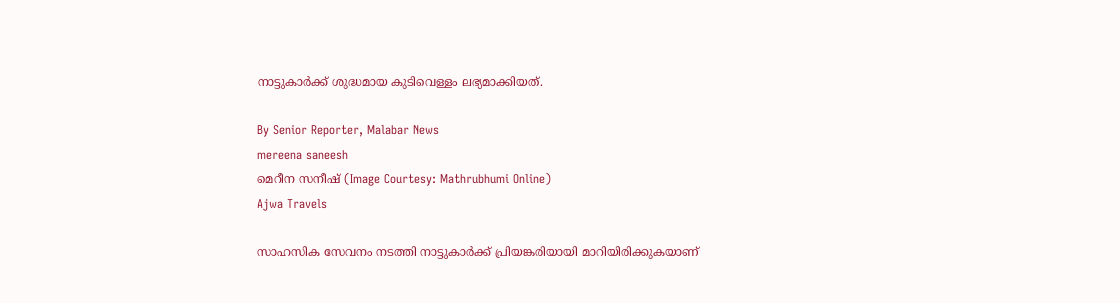നാട്ടുകാർക്ക് ശുദ്ധമായ കുടിവെള്ളം ലഭ്യമാക്കിയത്.

By Senior Reporter, Malabar News
mereena saneesh
മെറീന സനീഷ് (Image Courtesy: Mathrubhumi Online)
Ajwa Travels

സാഹസിക സേവനം നടത്തി നാട്ടുകാർക്ക് പ്രിയങ്കരിയായി മാറിയിരിക്കുകയാണ്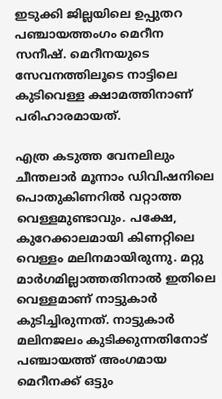ഇടുക്കി ജില്ലയിലെ ഉപ്പുതറ പഞ്ചായത്തംഗം മെറീന സനീഷ്. മെറീനയുടെ സേവനത്തിലൂടെ നാട്ടിലെ കുടിവെള്ള ക്ഷാമത്തിനാണ് പരിഹാരമായത്.

എത്ര കടുത്ത വേനലിലും ചീന്തലാർ മൂന്നാം ഡിവിഷനിലെ പൊതുകിണറിൽ വറ്റാത്ത വെള്ളമുണ്ടാവും. പക്ഷേ, കുറേക്കാലമായി കിണറ്റിലെ വെള്ളം മലിനമായിരുന്നു. മറ്റു മാർഗമില്ലാത്തതിനാൽ ഇതിലെ വെള്ളമാണ് നാട്ടുകാർ കുടിച്ചിരുന്നത്. നാട്ടുകാർ മലിനജലം കുടിക്കുന്നതിനോട് പഞ്ചായത്ത് അംഗമായ മെറീനക്ക് ഒട്ടും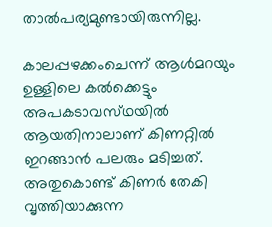താൽപര്യമുണ്ടായിരുന്നില്ല.

കാലപ്പഴക്കംചെന്ന് ആൾമറയും ഉള്ളിലെ കൽക്കെട്ടും അപകടാവസ്‌ഥയിൽ ആയതിനാലാണ് കിണറ്റിൽ ഇറങ്ങാൻ പലരും മടിച്ചത്. അതുകൊണ്ട് കിണർ തേകി വൃത്തിയാക്കുന്ന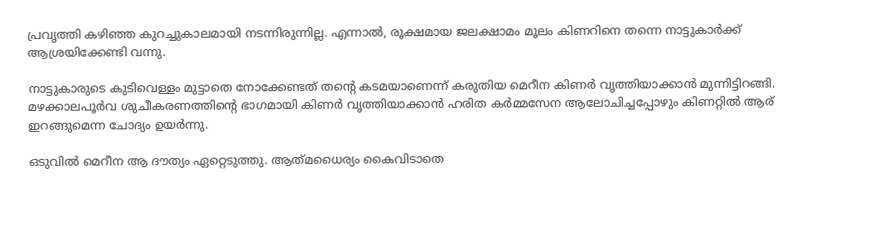പ്രവൃത്തി കഴിഞ്ഞ കുറച്ചുകാലമായി നടന്നിരുന്നില്ല. എന്നാൽ, രൂക്ഷമായ ജലക്ഷാമം മൂലം കിണറിനെ തന്നെ നാട്ടുകാർക്ക് ആശ്രയിക്കേണ്ടി വന്നു.

നാട്ടുകാരുടെ കുടിവെള്ളം മുട്ടാതെ നോക്കേണ്ടത് തന്റെ കടമയാണെന്ന് കരുതിയ മെറീന കിണർ വൃത്തിയാക്കാൻ മുന്നിട്ടിറങ്ങി. മഴക്കാലപൂർവ ശുചീകരണത്തിന്റെ ഭാഗമായി കിണർ വൃത്തിയാക്കാൻ ഹരിത കർമ്മസേന ആലോചിച്ചപ്പോഴും കിണറ്റിൽ ആര് ഇറങ്ങുമെന്ന ചോദ്യം ഉയർന്നു.

ഒടുവിൽ മെറീന ആ ദൗത്യം ഏറ്റെടുത്തു. ആത്‌മധൈര്യം കൈവിടാതെ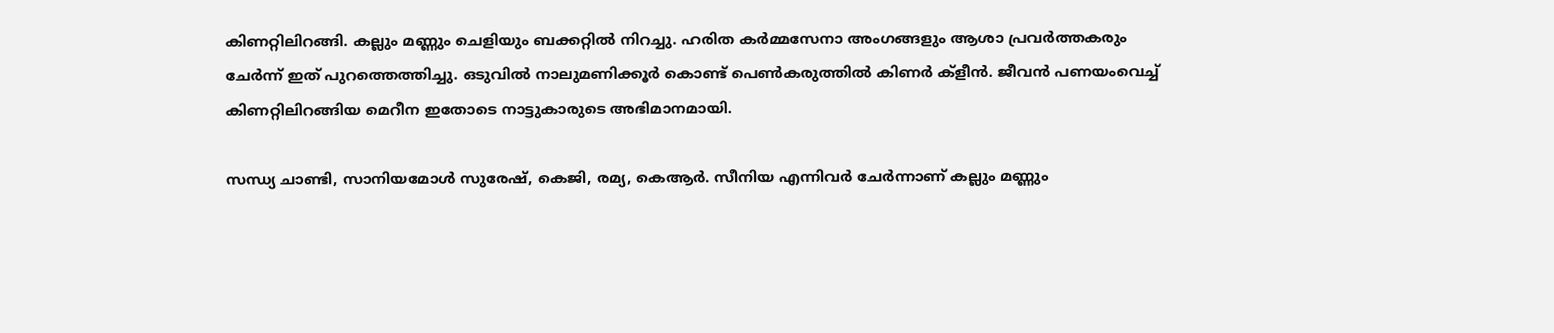കിണറ്റിലിറങ്ങി. കല്ലും മണ്ണും ചെളിയും ബക്കറ്റിൽ നിറച്ചു. ഹരിത കർമ്മസേനാ അംഗങ്ങളും ആശാ പ്രവർത്തകരും ചേർന്ന് ഇത് പുറത്തെത്തിച്ചു. ഒടുവിൽ നാലുമണിക്കൂർ കൊണ്ട് പെൺകരുത്തിൽ കിണർ ക്ളീൻ. ജീവൻ പണയംവെച്ച് കിണറ്റിലിറങ്ങിയ മെറീന ഇതോടെ നാട്ടുകാരുടെ അഭിമാനമായി.

സന്ധ്യ ചാണ്ടി, സാനിയമോൾ സുരേഷ്, കെജി, രമ്യ, കെആർ. സീനിയ എന്നിവർ ചേർന്നാണ് കല്ലും മണ്ണും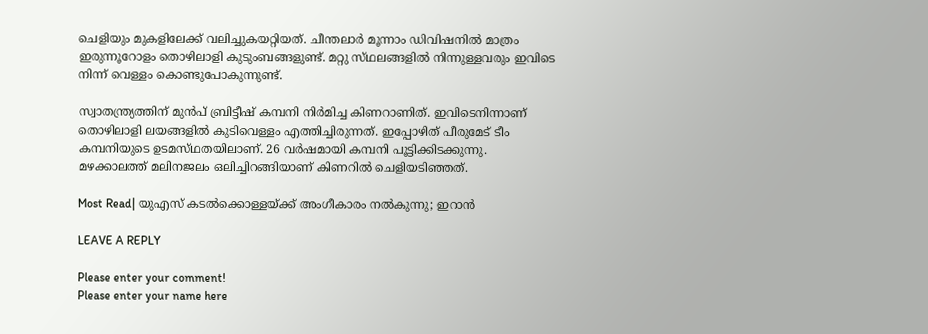ചെളിയും മുകളിലേക്ക് വലിച്ചുകയറ്റിയത്. ചീന്തലാർ മൂന്നാം ഡിവിഷനിൽ മാത്രം ഇരുന്നൂറോളം തൊഴിലാളി കുടുംബങ്ങളുണ്ട്. മറ്റു സ്‌ഥലങ്ങളിൽ നിന്നുള്ളവരും ഇവിടെ നിന്ന് വെള്ളം കൊണ്ടുപോകുന്നുണ്ട്.

സ്വാതന്ത്ര്യത്തിന് മുൻപ് ബ്രിട്ടീഷ് കമ്പനി നിർമിച്ച കിണറാണിത്. ഇവിടെനിന്നാണ് തൊഴിലാളി ലയങ്ങളിൽ കുടിവെള്ളം എത്തിച്ചിരുന്നത്. ഇപ്പോഴിത് പീരുമേട് ടീം കമ്പനിയുടെ ഉടമസ്‌ഥതയിലാണ്. 26 വർഷമായി കമ്പനി പൂട്ടിക്കിടക്കുന്നു. മഴക്കാലത്ത് മലിനജലം ഒലിച്ചിറങ്ങിയാണ് കിണറിൽ ചെളിയടിഞ്ഞത്.

Most Read| യുഎസ് കടൽക്കൊള്ളയ്‌ക്ക് അംഗീകാരം നൽകുന്നു; ഇറാൻ

LEAVE A REPLY

Please enter your comment!
Please enter your name here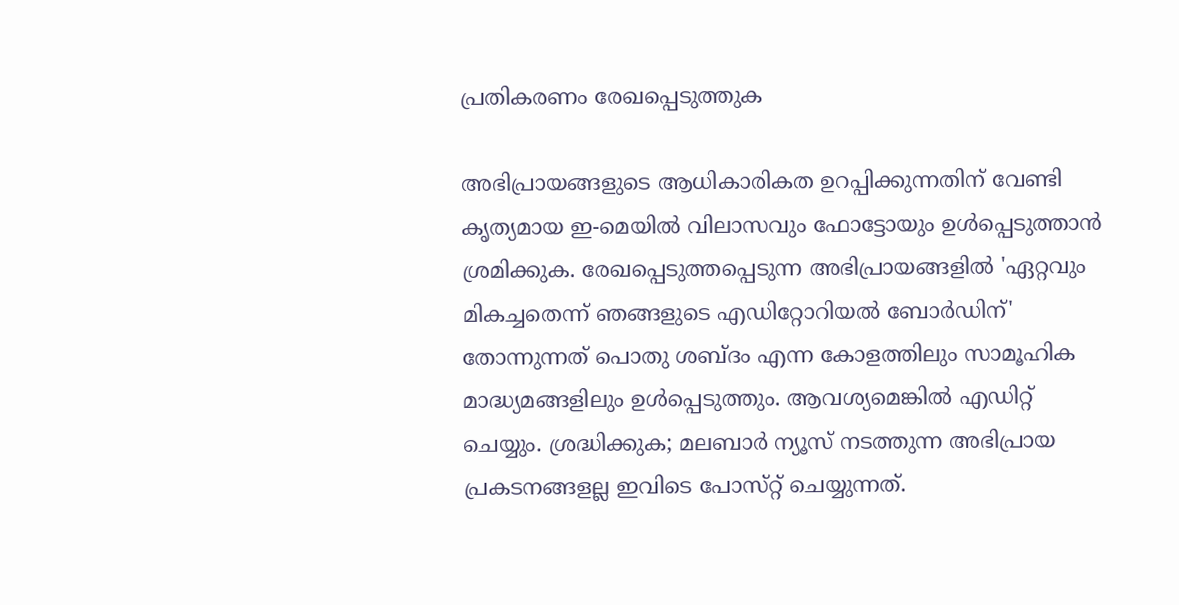പ്രതികരണം രേഖപ്പെടുത്തുക

അഭിപ്രായങ്ങളുടെ ആധികാരികത ഉറപ്പിക്കുന്നതിന് വേണ്ടി കൃത്യമായ ഇ-മെയിൽ വിലാസവും ഫോട്ടോയും ഉൾപ്പെടുത്താൻ ശ്രമിക്കുക. രേഖപ്പെടുത്തപ്പെടുന്ന അഭിപ്രായങ്ങളിൽ 'ഏറ്റവും മികച്ചതെന്ന് ഞങ്ങളുടെ എഡിറ്റോറിയൽ ബോർഡിന്' തോന്നുന്നത് പൊതു ശബ്‌ദം എന്ന കോളത്തിലും സാമൂഹിക മാദ്ധ്യമങ്ങളിലും ഉൾപ്പെടുത്തും. ആവശ്യമെങ്കിൽ എഡിറ്റ് ചെയ്യും. ശ്രദ്ധിക്കുക; മലബാർ ന്യൂസ് നടത്തുന്ന അഭിപ്രായ പ്രകടനങ്ങളല്ല ഇവിടെ പോസ്‌റ്റ് ചെയ്യുന്നത്.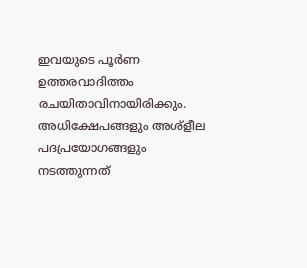ഇവയുടെ പൂർണ ഉത്തരവാദിത്തം രചയിതാവിനായിരിക്കും. അധിക്ഷേപങ്ങളും അശ്‌ളീല പദപ്രയോഗങ്ങളും നടത്തുന്നത്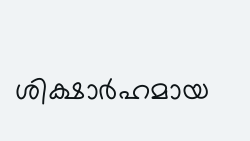ശിക്ഷാർഹമായ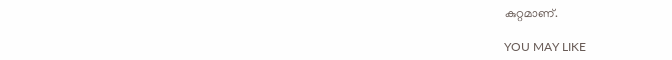കുറ്റമാണ്.

YOU MAY LIKE